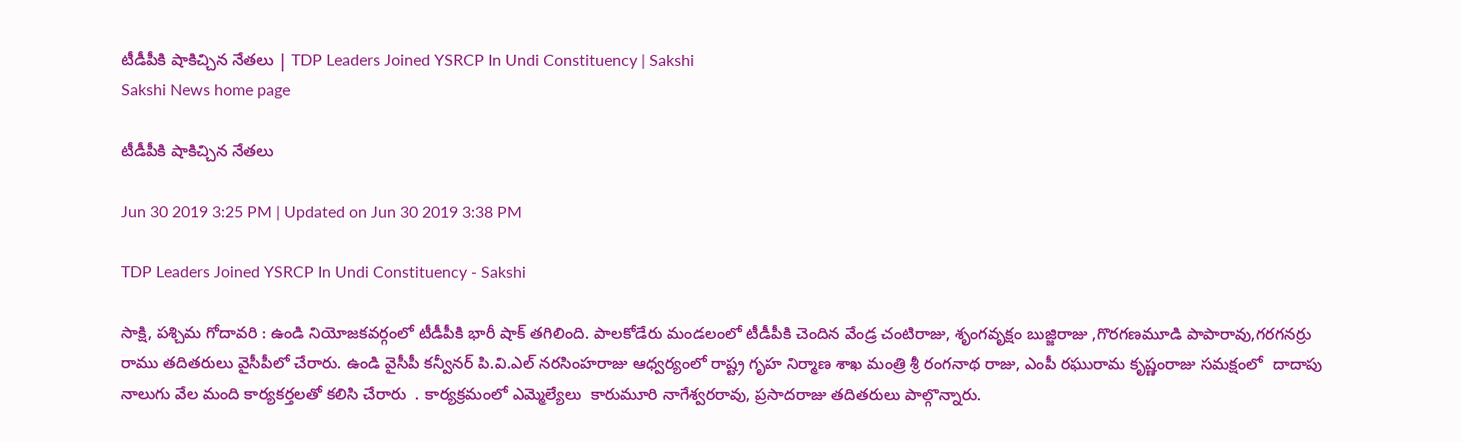టీడీపీకి షాకిచ్చిన నేతలు | TDP Leaders Joined YSRCP In Undi Constituency | Sakshi
Sakshi News home page

టీడీపీకి షాకిచ్చిన నేతలు

Jun 30 2019 3:25 PM | Updated on Jun 30 2019 3:38 PM

TDP Leaders Joined YSRCP In Undi Constituency - Sakshi

సాక్షి, పశ్చిమ గోదావరి : ఉండి నియోజకవర్గంలో టీడీపీకి భారీ షాక్‌ తగిలింది. పాలకోడేరు మండలంలో టీడీపీకి చెందిన వేండ్ర చంటిరాజు, శృంగవృక్షం బుజ్జిరాజు ,గొరగణమూడి పాపారావు,గరగనర్రు రాము తదితరులు వైసీపీలో చేరారు. ఉండి వైసీపీ కన్వీనర్‌ పి.వి.ఎల్‌ నరసింహరాజు ఆధ్వర్యంలో రాష్ట్ర గృహ నిర్మాణ శాఖ మంత్రి శ్రీ రంగనాథ రాజు, ఎంపీ రఘురామ కృష్ణంరాజు సమక్షంలో  దాదాపు నాలుగు వేల మంది కార్యకర్తలతో కలిసి చేరారు  . కార్యక్రమంలో ఎమ్మెల్యేలు  కారుమూరి నాగేశ్వరరావు, ప్రసాదరాజు తదితరులు పాల్గొన్నారు.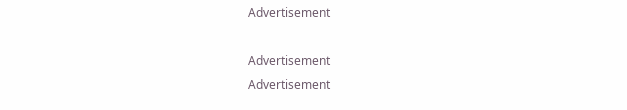Advertisement

Advertisement
Advertisement